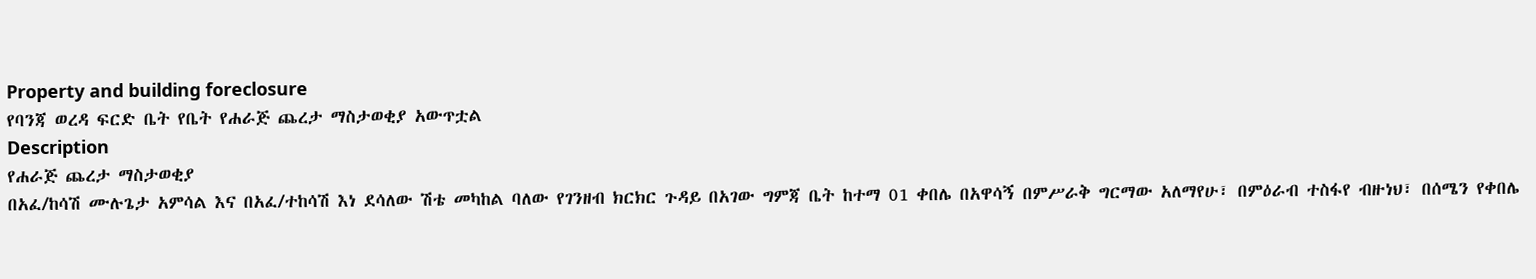Property and building foreclosure
የባንጃ ወረዳ ፍርድ ቤት የቤት የሐራጅ ጨረታ ማስታወቂያ አውጥቷል
Description
የሐራጅ ጨረታ ማስታወቂያ
በአፈ/ከሳሽ ሙሉጌታ አምሳል እና በአፈ/ተከሳሽ እነ ደሳለው ሽቴ መካከል ባለው የገንዘብ ክርክር ጉዳይ በአገው ግምጃ ቤት ከተማ 01 ቀበሌ በአዋሳኝ በምሥራቅ ግርማው አለማየሁ፣ በምዕራብ ተስፋየ ብዙነህ፣ በሰሜን የቀበሌ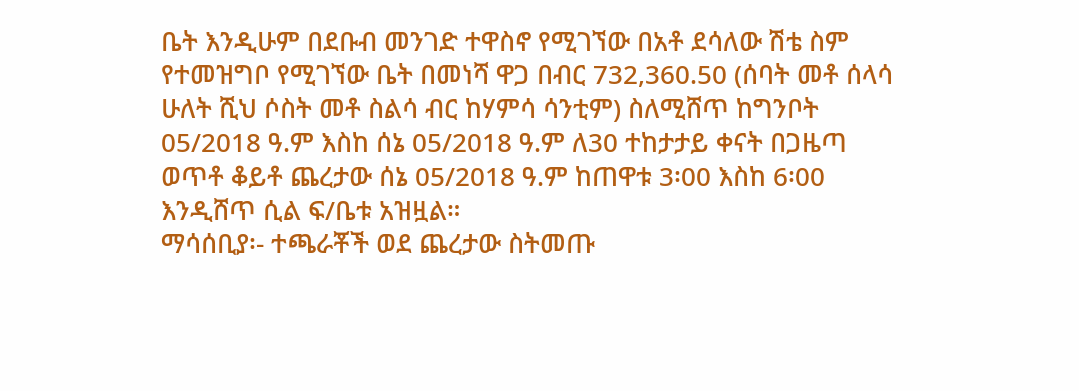ቤት እንዲሁም በደቡብ መንገድ ተዋስኖ የሚገኘው በአቶ ደሳለው ሽቴ ስም የተመዝግቦ የሚገኘው ቤት በመነሻ ዋጋ በብር 732,360.50 (ሰባት መቶ ሰላሳ ሁለት ሺህ ሶስት መቶ ስልሳ ብር ከሃምሳ ሳንቲም) ስለሚሸጥ ከግንቦት 05/2018 ዓ.ም እስከ ሰኔ 05/2018 ዓ.ም ለ30 ተከታታይ ቀናት በጋዜጣ ወጥቶ ቆይቶ ጨረታው ሰኔ 05/2018 ዓ.ም ከጠዋቱ 3፡00 እስከ 6፡00 እንዲሸጥ ሲል ፍ/ቤቱ አዝዟል።
ማሳሰቢያ፡- ተጫራቾች ወደ ጨረታው ስትመጡ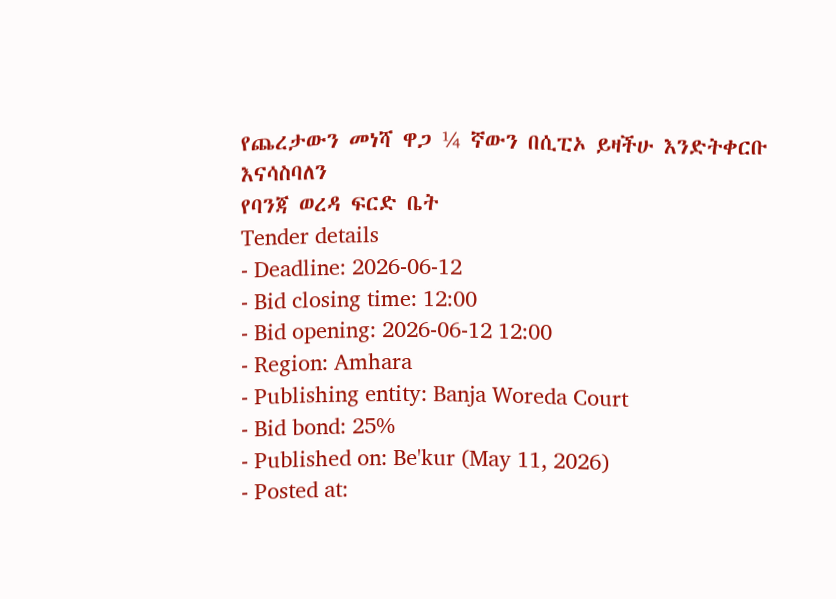የጨረታውን መነሻ ዋጋ ¼ ኛውን በሲፒኦ ይዛችሁ እንድትቀርቡ እናሳስባለን
የባንጃ ወረዳ ፍርድ ቤት
Tender details
- Deadline: 2026-06-12
- Bid closing time: 12:00
- Bid opening: 2026-06-12 12:00
- Region: Amhara
- Publishing entity: Banja Woreda Court
- Bid bond: 25%
- Published on: Be'kur (May 11, 2026)
- Posted at: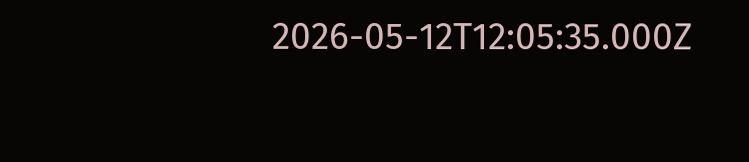2026-05-12T12:05:35.000Z